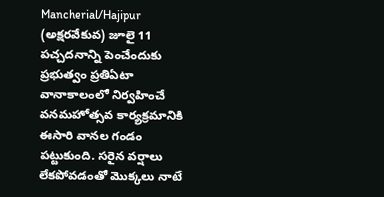Mancherial/Hajipur (అక్షరవేకువ) జూలై 11
పచ్చదనాన్ని పెంచేందుకు ప్రభుత్వం ప్రతిఏటా వానాకాలంలో నిర్వహించే వనమహోత్సవ కార్యక్రమానికి ఈసారి వానల గండం పట్టుకుంది. సరైన వర్షాలు లేకపోవడంతో మొక్కలు నాటే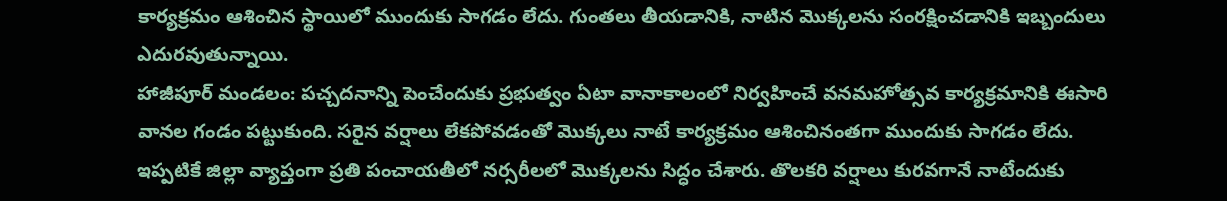కార్యక్రమం ఆశించిన స్థాయిలో ముందుకు సాగడం లేదు. గుంతలు తీయడానికి, నాటిన మొక్కలను సంరక్షించడానికి ఇబ్బందులు ఎదురవుతున్నాయి.
హాజీపూర్ మండలం: పచ్చదనాన్ని పెంచేందుకు ప్రభుత్వం ఏటా వానాకాలంలో నిర్వహించే వనమహోత్సవ కార్యక్రమానికి ఈసారి వానల గండం పట్టుకుంది. సరైన వర్షాలు లేకపోవడంతో మొక్కలు నాటే కార్యక్రమం ఆశించినంతగా ముందుకు సాగడం లేదు. ఇప్పటికే జిల్లా వ్యాప్తంగా ప్రతి పంచాయతీలో నర్సరీలలో మొక్కలను సిద్ధం చేశారు. తొలకరి వర్షాలు కురవగానే నాటేందుకు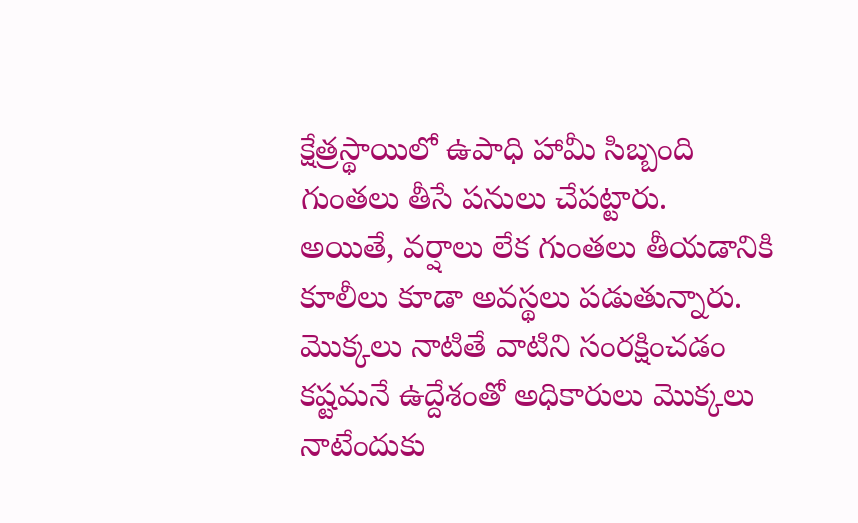క్షేత్రస్థాయిలో ఉపాధి హామీ సిబ్బంది గుంతలు తీసే పనులు చేపట్టారు.
అయితే, వర్షాలు లేక గుంతలు తీయడానికి కూలీలు కూడా అవస్థలు పడుతున్నారు. మొక్కలు నాటితే వాటిని సంరక్షించడం కష్టమనే ఉద్దేశంతో అధికారులు మొక్కలు నాటేందుకు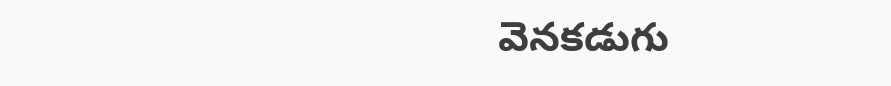వెనకడుగు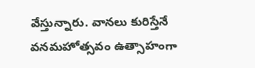వేస్తున్నారు. వానలు కురిస్తేనే వనమహోత్సవం ఉత్సాహంగా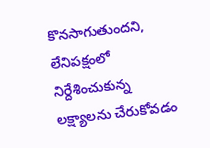కొనసాగుతుందని, లేనిపక్షంలో నిర్దేశించుకున్న లక్ష్యాలను చేరుకోవడం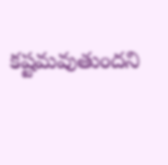కష్టమవుతుందని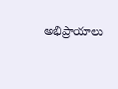అభిప్రాయాలు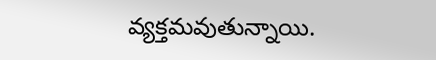వ్యక్తమవుతున్నాయి.